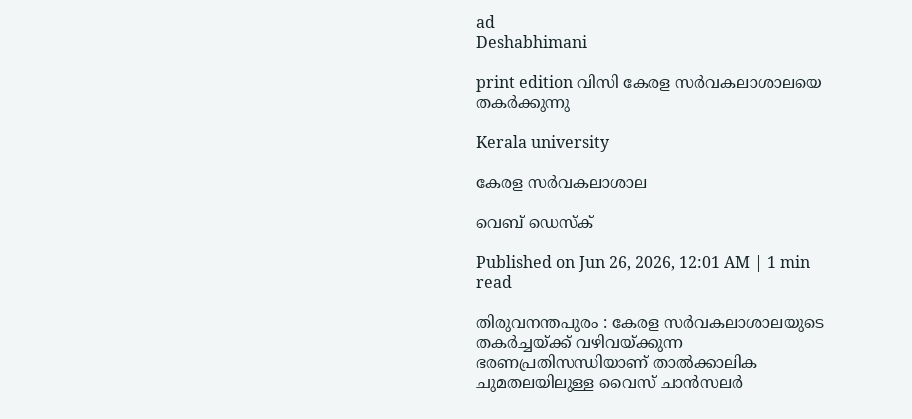ad
Deshabhimani

print edition വിസി കേരള സർവകലാശാലയെ തകർക്കുന്നു

Kerala university

കേരള സർവകലാശാല

വെബ് ഡെസ്ക്

Published on Jun 26, 2026, 12:01 AM | 1 min read

തിരുവനന്തപുരം : കേരള സർവകലാശാലയുടെ തകർച്ചയ്‌ക്ക്‌ വഴിവയ്‌ക്കുന്ന ഭരണപ്രതിസന്ധിയാണ്‌ താൽക്കാലിക ചുമതലയിലുള്ള വൈസ്‌ ചാൻസലർ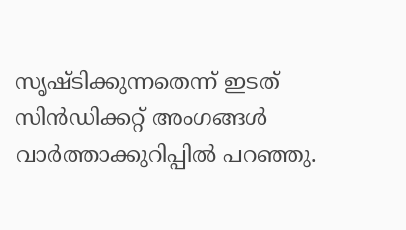സൃഷ്ടിക്കുന്നതെന്ന്‌ ഇടത് സിൻഡിക്കറ്റ് അംഗങ്ങൾ വാർത്താക്കുറിപ്പിൽ പറഞ്ഞു.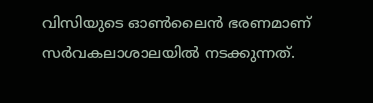വിസിയുടെ ഓൺലൈൻ ഭരണമാണ്‌ സർവകലാശാലയിൽ നടക്കുന്നത്‌.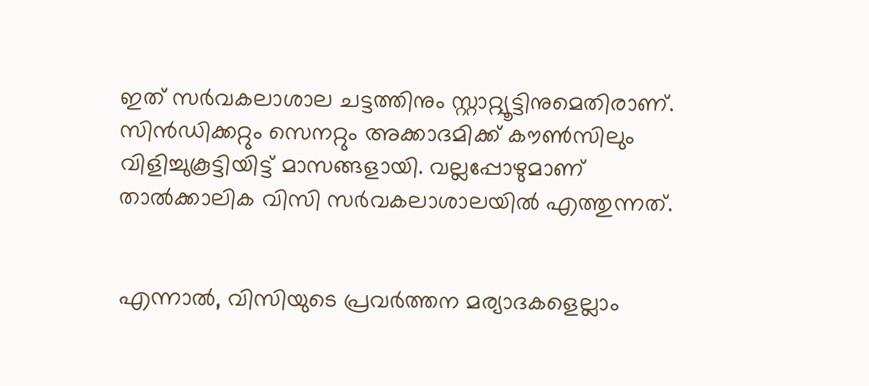ഇത്‌ സർവകലാശാല ചട്ടത്തിനും സ്റ്റാറ്റ്യൂട്ടിനുമെതിരാണ്‌. സിൻഡിക്കറ്റും സെനറ്റും അക്കാദമിക്ക് കൗൺസിലും വിളിച്ചുകൂട്ടിയിട്ട് മാസങ്ങളായി. വല്ലപ്പോഴുമാണ്‌ താൽക്കാലിക വിസി സർവകലാശാലയിൽ എത്തുന്നത്‌.


എന്നാൽ, വിസിയുടെ പ്രവർത്തന മര്യാദകളെല്ലാം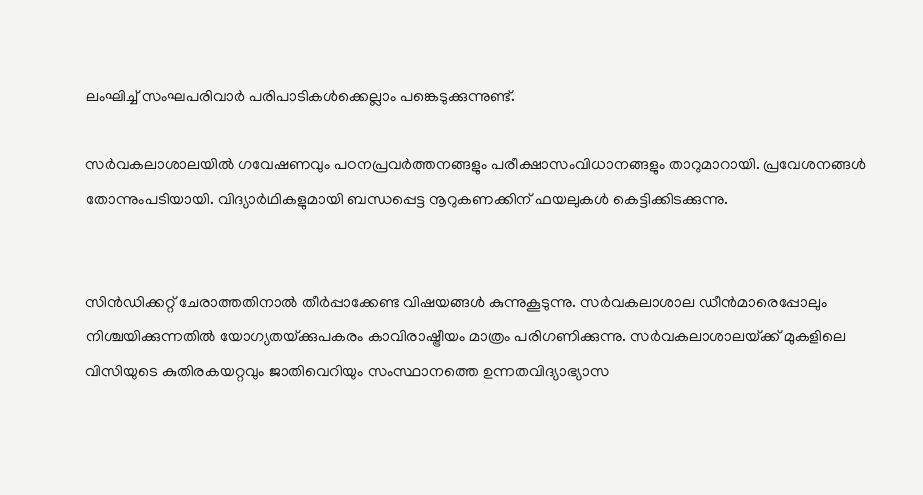ലംഘിച്ച് സംഘപരിവാർ പരിപാടികൾക്കെല്ലാം പങ്കെടുക്കുന്നുണ്ട്‌.

സർവകലാശാലയിൽ ഗവേഷണവും പഠനപ്രവർത്തനങ്ങളും പരീക്ഷാസംവിധാനങ്ങളും താറുമാറായി. പ്രവേശനങ്ങൾ തോന്നുംപടിയായി. വിദ്യാർഥികളുമായി ബന്ധപ്പെട്ട നൂറുകണക്കിന് ഫയലുകൾ കെട്ടിക്കിടക്കുന്നു.


സിൻഡിക്കറ്റ് ചേരാത്തതിനാൽ തീർപ്പാക്കേണ്ട വിഷയങ്ങൾ കുന്നുകൂടുന്നു. സർവകലാശാല ഡീൻമാരെപ്പോലും നിശ്ചയിക്കുന്നതിൽ യോഗ്യതയ്‌ക്കുപകരം കാവിരാഷ്ട്രീയം മാത്രം പരിഗണിക്കുന്നു. സർവകലാശാലയ്‌ക്ക്‌ മുകളിലെ വിസിയുടെ കുതിരകയറ്റവും ജാതിവെറിയും സംസ്ഥാനത്തെ ഉന്നതവിദ്യാഭ്യാസ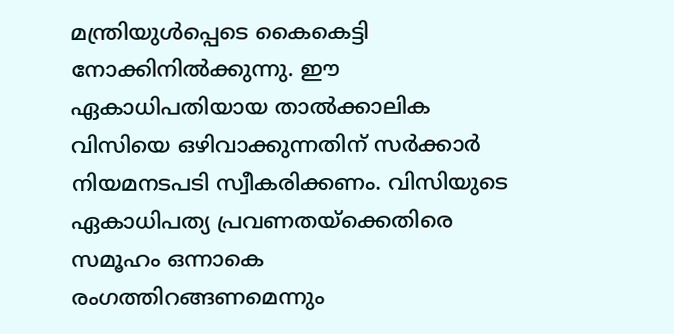മന്ത്രിയുൾപ്പെടെ കൈകെട്ടി നോക്കിനിൽക്കുന്നു. ഇ‍ൗ ഏകാധിപതിയായ താൽക്കാലിക വിസിയെ ഒഴിവാക്കുന്നതിന് സർക്കാർ നിയമനടപടി സ്വീകരിക്കണം. വിസിയുടെ ഏകാധിപത്യ പ്രവണതയ്ക്കെതിരെ സമൂഹം ഒന്നാകെ രംഗത്തിറങ്ങണമെന്നും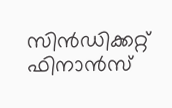സിൻഡിക്കറ്റ് ഫിനാൻസ്‌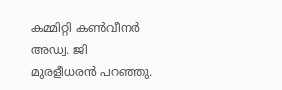കമ്മിറ്റി കൺവീനർ അഡ്വ. ജി മുരളീധരൻ പറഞ്ഞു.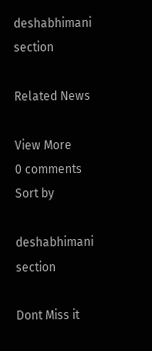deshabhimani section

Related News

View More
0 comments
Sort by

deshabhimani section

Dont Miss it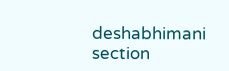deshabhimani section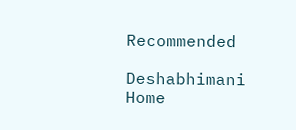Recommended

Deshabhimani
Home